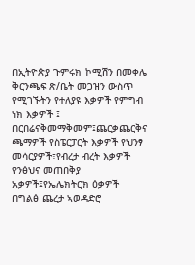በኢትዮጵያ ጉምሩክ ኮሚሽን በመቀሌ ቅርንጫፍ ጽ/ቤት መጋዝን ውስጥ የሚገኙትን የተለያዩ እቃዎች የምግብ ነክ እቃዎች ፤ በርበሬናቅመማቅመም፤ጨርቃጨርቅና ጫማዎች የስፔርፓርት እቃዎች የህንፃ መሳርያዎች፣የብረታ ብረት እቃዎች የንፅህና መጠበቅያ አቃዎች፤የኤሌክትርክ ዕቃዎች በግልፅ ጨረታ ኣወዳድሮ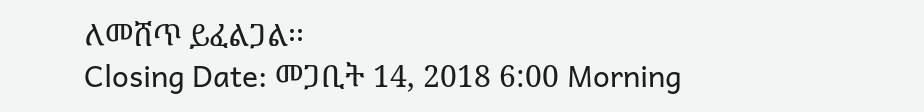ለመሸጥ ይፈልጋል፡፡
Closing Date: መጋቢት 14, 2018 6:00 Morning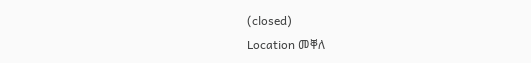(closed)
Location መቐለ